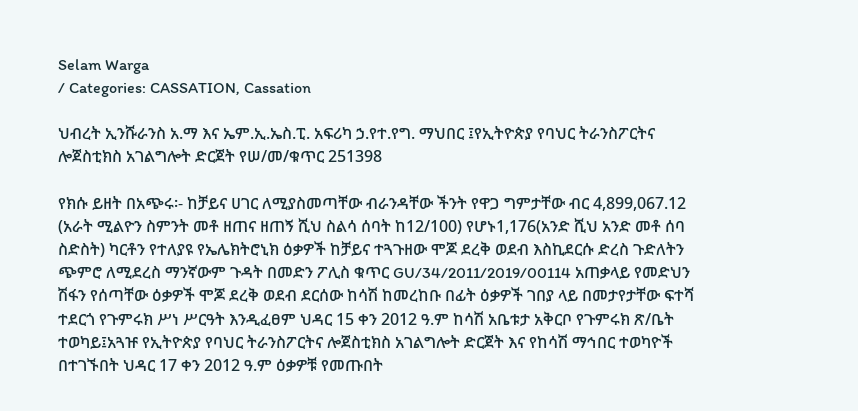Selam Warga
/ Categories: CASSATION, Cassation

ህብረት ኢንሹራንስ አ.ማ እና ኤም.ኢ.ኤስ.ፒ. አፍሪካ ኃ.የተ.የግ. ማህበር ፤የኢትዮጵያ የባህር ትራንስፖርትና ሎጀስቲክስ አገልግሎት ድርጀት የሠ/መ/ቁጥር 251398

የክሱ ይዘት በአጭሩ፡- ከቻይና ሀገር ለሚያስመጣቸው ብራንዳቸው ችንት የዋጋ ግምታቸው ብር 4,899,067.12 (አራት ሚልዮን ስምንት መቶ ዘጠና ዘጠኝ ሺህ ስልሳ ሰባት ከ12/100) የሆኑ1,176(አንድ ሺህ አንድ መቶ ሰባ ስድስት) ካርቶን የተለያዩ የኤሌክትሮኒክ ዕቃዎች ከቻይና ተጓጉዘው ሞጆ ደረቅ ወደብ እስኪደርሱ ድረስ ጉድለትን ጭምሮ ለሚደረስ ማንኛውም ጉዳት በመድን ፖሊስ ቁጥር GU/34/2011/2019/00114 አጠቃላይ የመድህን ሽፋን የሰጣቸው ዕቃዎች ሞጆ ደረቅ ወደብ ደርሰው ከሳሽ ከመረከቡ በፊት ዕቃዎች ገበያ ላይ በመታየታቸው ፍተሻ ተደርጎ የጉምሩክ ሥነ ሥርዓት እንዲፈፀም ህዳር 15 ቀን 2012 ዓ.ም ከሳሽ አቤቱታ አቅርቦ የጉምሩክ ጽ/ቤት ተወካይ፤አጓዡ የኢትዮጵያ የባህር ትራንስፖርትና ሎጀስቲክስ አገልግሎት ድርጀት እና የከሳሽ ማኅበር ተወካዮች በተገኙበት ህዳር 17 ቀን 2012 ዓ.ም ዕቃዎቹ የመጡበት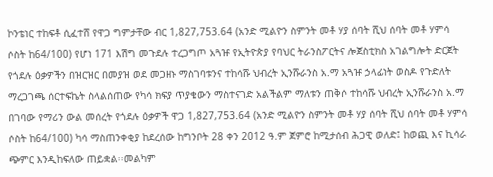ኮንቴነር ተከፍቶ ሲፈተሸ የዋጋ ግምታቸው ብር 1,827,753.64 (አንድ ሚልዮን ስምንት መቶ ሃያ ሰባት ሺህ ሰባት መቶ ሃምሳ ሶስት ከ64/100) የሆነ 171 እሽግ መጉደሉ ተረጋግጦ አጓዡ የኢትዮጵያ የባህር ትራንስፖርትና ሎጀስቲክስ አገልግሎት ድርጀት የጎደሉ ዕቃዎችን በዝርዝር በመያዝ ወደ መጋዘኑ ማስገባቱንና ተከሳሹ ህብረት ኢንሹራንስ አ.ማ አጓዡ ኃላፊነት ወስዶ የጉድለት ማረጋገጫ ሰርተፍኬት ስላልሰጠው የካሳ ክፍያ ጥያቄውን ማስተናገድ አልችልም ማለቱን ጠቅሶ ተከሳሹ ህብረት ኢንሹራንስ አ.ማ በገባው የማሪን ውል መሰረት የጎደሉ ዕቃዎች ዋጋ 1,827,753.64 (አንድ ሚልዮን ስምንት መቶ ሃያ ሰባት ሺህ ሰባት መቶ ሃምሳ ሶስት ከ64/100) ካሳ ማስጠንቀቂያ ከደረሰው ከግንቦት 28 ቀን 2012 ዓ.ም ጀምሮ ከሚታሰብ ሕጋዊ ወለድ፤ ከወጪ እና ኪሳራ ጭምር እንዲከፍለው ጠይቋል፡፡መልካም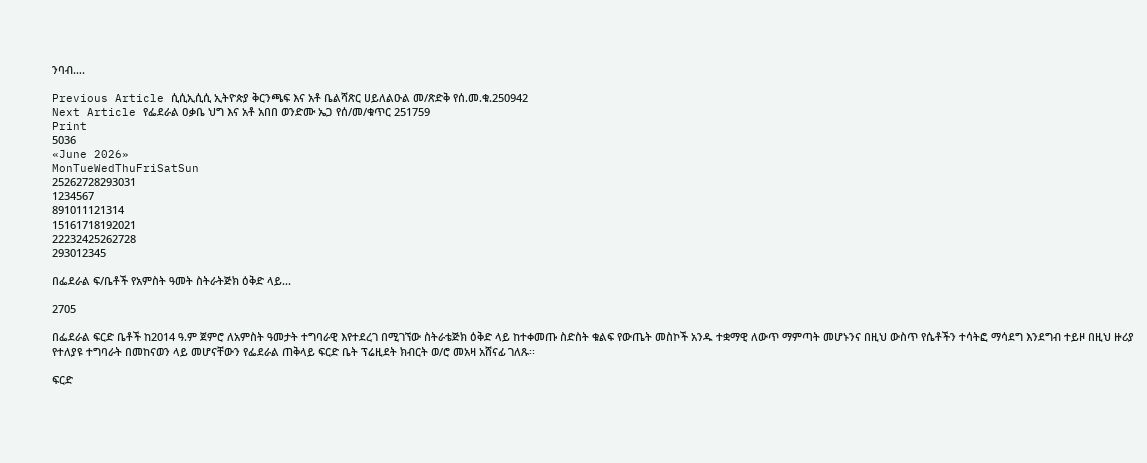ንባብ….

Previous Article ሲሲኢሲሲ ኢትዮጵያ ቅርንጫፍ እና አቶ ቤልሻጽር ሀይለልዑል መ/ጽድቅ የሰ.መ.ቁ.250942
Next Article የፌደራል ዐቃቤ ህግ እና አቶ አበበ ወንድሙ ኤጋ የሰ/መ/ቁጥር 251759
Print
5036
«June 2026»
MonTueWedThuFriSatSun
25262728293031
1234567
891011121314
15161718192021
22232425262728
293012345

በፌደራል ፍ/ቤቶች የአምስት ዓመት ስትራትጅክ ዕቅድ ላይ...

2705

በፌደራል ፍርድ ቤቶች ከ2014 ዓ.ም ጀምሮ ለአምስት ዓመታት ተግባራዊ እየተደረገ በሚገኘው ስትራቴጅክ ዕቅድ ላይ ከተቀመጡ ስድስት ቁልፍ የውጤት መስኮች አንዱ ተቋማዊ ለውጥ ማምጣት መሆኑንና በዚህ ውስጥ የሴቶችን ተሳትፎ ማሳደግ እንደግብ ተይዞ በዚህ ዙሪያ የተለያዩ ተግባራት በመከናወን ላይ መሆናቸውን የፌደራል ጠቅላይ ፍርድ ቤት ፕሬዚደት ክብርት ወ/ሮ መአዛ አሸናፊ ገለጹ፡፡

ፍርድ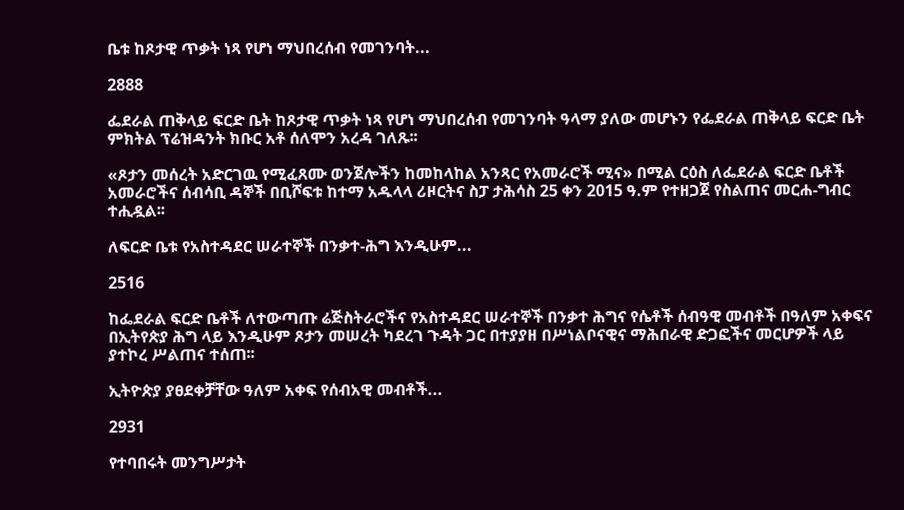ቤቱ ከጾታዊ ጥቃት ነጻ የሆነ ማህበረሰብ የመገንባት...

2888

ፌደራል ጠቅላይ ፍርድ ቤት ከጾታዊ ጥቃት ነጻ የሆነ ማህበረሰብ የመገንባት ዓላማ ያለው መሆኑን የፌደራል ጠቅላይ ፍርድ ቤት ምክትል ፕሬዝዳንት ክቡር አቶ ሰለሞን አረዳ ገለጹ፡፡

«ጾታን መሰረት አድርገዉ የሚፈጸሙ ወንጀሎችን ከመከላከል አንጻር የአመራሮች ሚና» በሚል ርዕስ ለፌደራል ፍርድ ቤቶች አመራሮችና ሰብሳቢ ዳኞች በቢሾፍቱ ከተማ አዱላላ ሪዞርትና ስፓ ታሕሳስ 25 ቀን 2015 ዓ.ም የተዘጋጀ የስልጠና መርሐ-ግብር ተሒዷል፡፡

ለፍርድ ቤቱ የአስተዳደር ሠራተኞች በንቃተ-ሕግ እንዲሁም...

2516

ከፌደራል ፍርድ ቤቶች ለተውጣጡ ሬጅስትራሮችና የአስተዳደር ሠራተኞች በንቃተ ሕግና የሴቶች ሰብዓዊ መብቶች በዓለም አቀፍና በኢትየጵያ ሕግ ላይ እንዲሁም ጾታን መሠረት ካደረገ ጉዳት ጋር በተያያዘ በሥነልቦናዊና ማሕበራዊ ድጋፎችና መርሆዎች ላይ ያተኮረ ሥልጠና ተሰጠ፡፡

ኢትዮጵያ ያፀደቀቻቸው ዓለም አቀፍ የሰብአዊ መብቶች...

2931

የተባበሩት መንግሥታት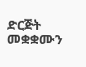ድርጅት መቋቋሙን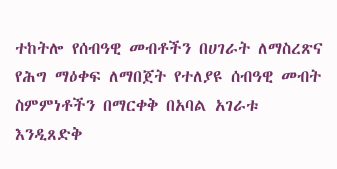ተከትሎ የሰብዓዊ መብቶችን በሀገራት ለማስረጽና የሕግ ማዕቀፍ ለማበጀት የተለያዩ ሰብዓዊ መብት ስምምነቶችን በማርቀቅ በአባል አገራቱ እንዲጸድቅ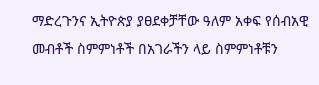ማድረጉንና ኢትዮጵያ ያፀደቀቻቸው ዓለም አቀፍ የሰብአዊ መብቶች ስምምነቶች በአገራችን ላይ ስምምነቶቹን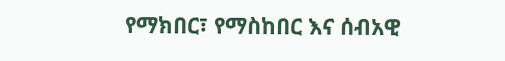የማክበር፣ የማስከበር እና ሰብአዊ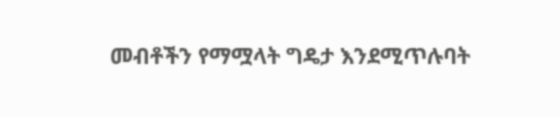መብቶችን የማሟላት ግዴታ እንደሚጥሉባት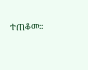ተጠቆመ፡፡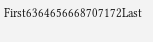First6364656668707172Last